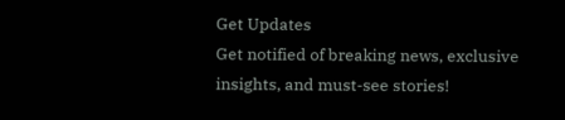Get Updates
Get notified of breaking news, exclusive insights, and must-see stories!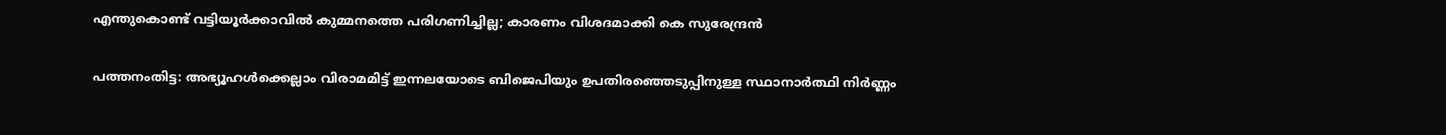എന്തുകൊണ്ട് വട്ടിയൂര്‍ക്കാവില്‍ കുമ്മനത്തെ പരിഗണിച്ചില്ല; കാരണം വിശദമാക്കി കെ സുരേന്ദ്രന്‍

പത്തനംതിട്ട: അഭ്യൂഹള്‍ക്കെല്ലാം വിരാമമിട്ട് ഇന്നലയോടെ ബിജെപിയും ഉപതിരഞ്ഞെടുപ്പിനുള്ള സ്ഥാനാര്‍ത്ഥി നിര്‍ണ്ണം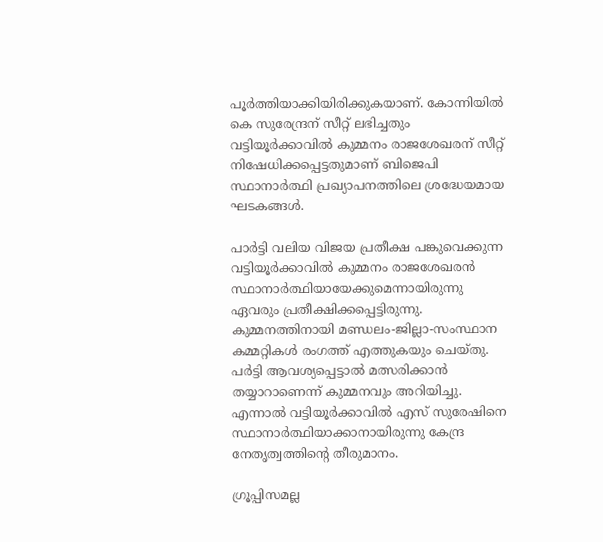പൂര്‍ത്തിയാക്കിയിരിക്കുകയാണ്. കോന്നിയില്‍ കെ സുരേന്ദ്രന് സീറ്റ് ലഭിച്ചതും വട്ടിയൂര്‍ക്കാവില്‍ കുമ്മനം രാജശേഖരന് സീറ്റ് നിഷേധിക്കപ്പെട്ടതുമാണ് ബിജെപി സ്ഥാനാര്‍ത്ഥി പ്രഖ്യാപനത്തിലെ ശ്രദ്ധേയമായ ഘടകങ്ങള്‍.

പാര്‍ട്ടി വലിയ വിജയ പ്രതീക്ഷ പങ്കുവെക്കുന്ന വട്ടിയൂര്‍ക്കാവില്‍ കുമ്മനം രാജശേഖരന്‍ സ്ഥാനാര്‍ത്ഥിയായേക്കുമെന്നായിരുന്നു ഏവരും പ്രതീക്ഷിക്കപ്പെട്ടിരുന്നു. കുമ്മനത്തിനായി മണ്ഡലം-ജില്ലാ-സംസ്ഥാന കമ്മറ്റികള്‍ രംഗത്ത് എത്തുകയും ചെയ്തു. പര്‍ട്ടി ആവശ്യപ്പെട്ടാല്‍ മത്സരിക്കാന്‍ തയ്യാറാണെന്ന് കുമ്മനവും അറിയിച്ചു. എന്നാല്‍ വട്ടിയൂര്‍ക്കാവില്‍ എസ് സുരേഷിനെ സ്ഥാനാര്‍ത്ഥിയാക്കാനായിരുന്നു കേന്ദ്ര നേതൃത്വത്തിന്‍റെ തീരുമാനം.

ഗ്രൂപ്പിസമല്ല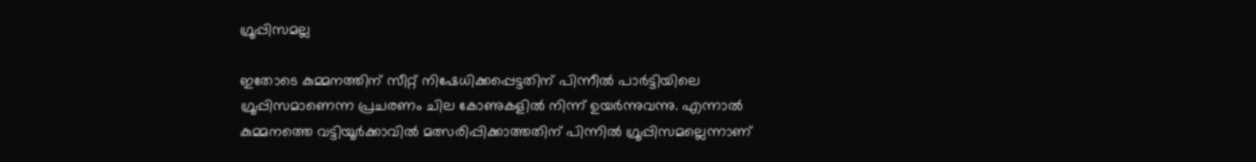ഗ്രൂപ്പിസമല്ല

ഇതോടെ കുമ്മനത്തിന് സീറ്റ് നിഷേധിക്കപ്പെട്ടതിന് പിന്നീല്‍ പാര്‍ട്ടിയിലെ ഗ്രൂപ്പിസമാണെന്ന പ്രചരണം ചില കോണുകളില്‍ നിന്ന് ഉയര്‍ന്നുവന്നു. എന്നാല്‍ കുമ്മനത്തെ വട്ടിയൂര്‍ക്കാവില്‍ മത്സരിപ്പിക്കാത്തതിന് പിന്നില്‍ ഗ്രൂപ്പിസമല്ലെന്നാണ്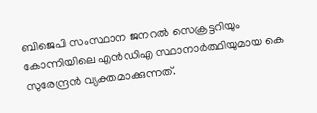ബിജെപി സംസ്ഥാന ജനറല്‍ സെക്രട്ടറിയും കോന്നിയിലെ എന്‍ഡിഎ സ്ഥാനാര്‍ത്ഥിയുമായ കെ സുരേന്ദ്രന്‍ വ്യക്തമാക്കുന്നത്.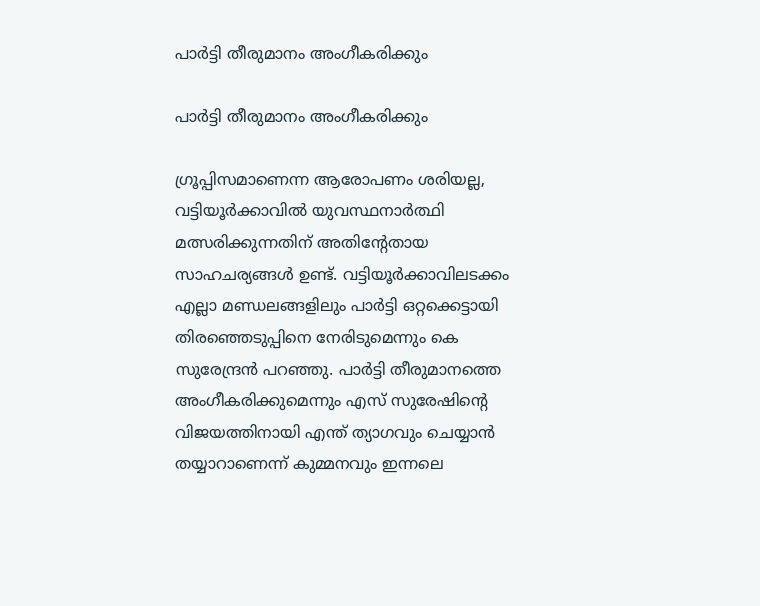പാര്‍ട്ടി തീരുമാനം അംഗീകരിക്കും

പാര്‍ട്ടി തീരുമാനം അംഗീകരിക്കും

ഗ്രൂപ്പിസമാണെന്ന ആരോപണം ശരിയല്ല, വട്ടിയൂര്‍ക്കാവില്‍ യുവസ്ഥനാര്‍ത്ഥി മത്സരിക്കുന്നതിന് അതിന്‍റേതായ സാഹചര്യങ്ങള്‍ ഉണ്ട്. വട്ടിയൂര്‍ക്കാവിലടക്കം എല്ലാ മണ്ഡലങ്ങളിലും പാര്‍ട്ടി ഒറ്റക്കെട്ടായി തിരഞ്ഞെടുപ്പിനെ നേരിടുമെന്നും കെ സുരേന്ദ്രന്‍ പറഞ്ഞു. പാര്‍ട്ടി തീരുമാനത്തെ അംഗീകരിക്കുമെന്നും എസ് സുരേഷിന്‍റെ വിജയത്തിനായി എന്ത് ത്യാഗവും ചെയ്യാന്‍ തയ്യാറാണെന്ന് കുമ്മനവും ഇന്നലെ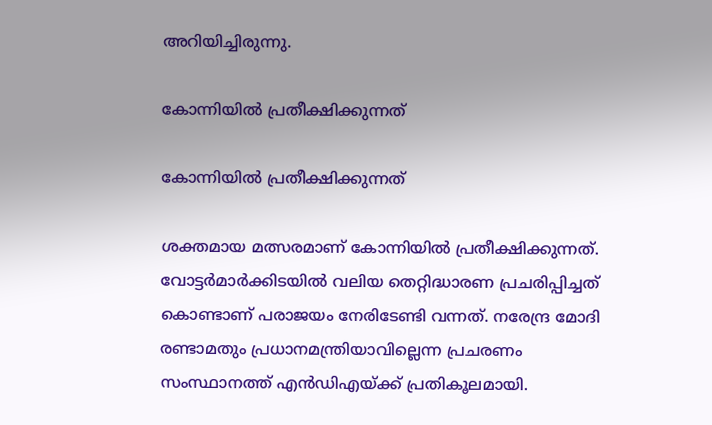അറിയിച്ചിരുന്നു.

കോന്നിയില്‍ പ്രതീക്ഷിക്കുന്നത്

കോന്നിയില്‍ പ്രതീക്ഷിക്കുന്നത്

ശക്തമായ മത്സരമാണ് കോന്നിയില്‍ പ്രതീക്ഷിക്കുന്നത്. വോട്ടര്‍മാര്‍ക്കിടയില്‍ വലിയ തെറ്റിദ്ധാരണ പ്രചരിപ്പിച്ചത് കൊണ്ടാണ് പരാജയം നേരിടേണ്ടി വന്നത്. നരേന്ദ്ര മോദി രണ്ടാമതും പ്രധാനമന്ത്രിയാവില്ലെന്ന പ്രചരണം സംസ്ഥാനത്ത് എന്‍ഡിഎയ്ക്ക് പ്രതികൂലമായി.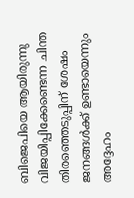ബിജെപിയെ ആയിരുന്നു വിജയിപ്പിക്കേണ്ടെന്ന ചിന്ത തിരഞ്ഞെടുപ്പിന് ശേഷം ജനങ്ങള്‍ക്ക് ഉണ്ടായെന്നും അദ്ദേഹം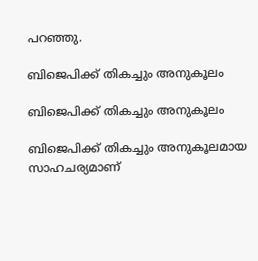പറഞ്ഞു.

ബിജെപിക്ക് തികച്ചും അനുകൂലം

ബിജെപിക്ക് തികച്ചും അനുകൂലം

ബിജെപിക്ക് തികച്ചും അനുകൂലമായ സാഹചര്യമാണ്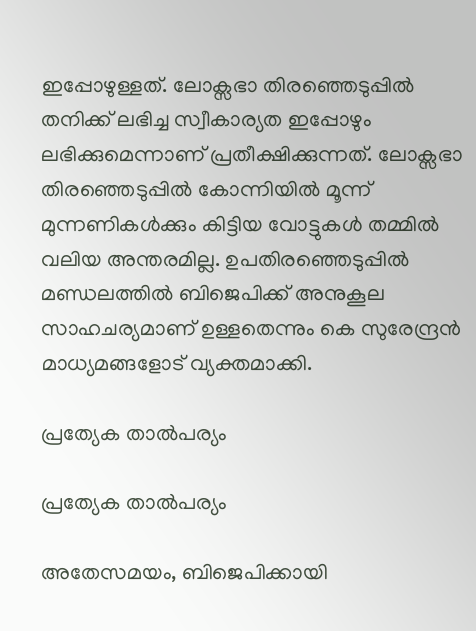ഇപ്പോഴുള്ളത്. ലോക്സഭാ തിരഞ്ഞെടുപ്പില്‍ തനിക്ക് ലഭിച്ച സ്വീകാര്യത ഇപ്പോഴും ലഭിക്കുമെന്നാണ് പ്രതീക്ഷിക്കുന്നത്. ലോക്സഭാ തിരഞ്ഞെടുപ്പില്‍ കോന്നിയില്‍ മൂന്ന് മുന്നണികള്‍ക്കും കിട്ടിയ വോട്ടുകള്‍ തമ്മില്‍ വലിയ അന്തരമില്ല. ഉപതിരഞ്ഞെടുപ്പില്‍ മണ്ഡലത്തില്‍ ബിജെപിക്ക് അനുകൂല സാഹചര്യമാണ് ഉള്ളതെന്നും കെ സുരേന്ദ്രന്‍ മാധ്യമങ്ങളോട് വ്യക്തമാക്കി.

പ്രത്യേക താല്‍പര്യം

പ്രത്യേക താല്‍പര്യം

അതേസമയം, ബിജെപിക്കായി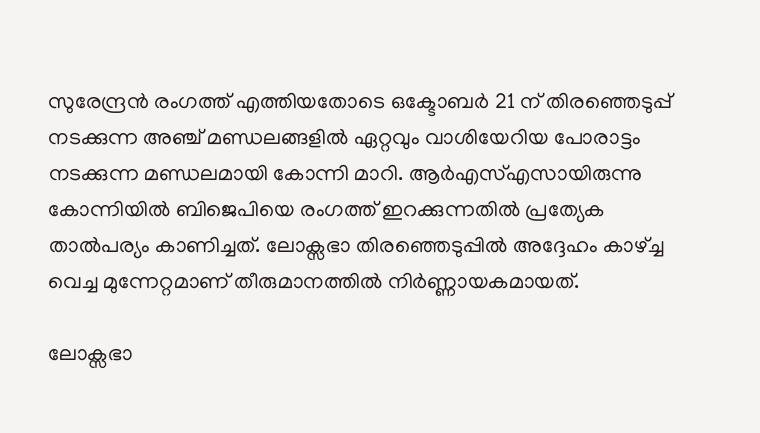സുരേന്ദ്രന്‍ രംഗത്ത് എത്തിയതോടെ ഒക്ടോബര്‍ 21 ന് തിരഞ്ഞെടുപ്പ് നടക്കുന്ന അഞ്ച് മണ്ഡലങ്ങളില്‍ ഏറ്റവും വാശിയേറിയ പോരാട്ടം നടക്കുന്ന മണ്ഡലമായി കോന്നി മാറി. ആര്‍എസ്എസായിരുന്നു കോന്നിയില്‍ ബിജെപിയെ രംഗത്ത് ഇറക്കുന്നതില്‍ പ്രത്യേക താല്‍പര്യം കാണിച്ചത്. ലോക്സഭാ തിരഞ്ഞെടുപ്പില്‍ അദ്ദേഹം കാഴ്ച്ച വെച്ച മുന്നേറ്റമാണ് തീരുമാനത്തില്‍ നിര്‍ണ്ണായകമായത്.

ലോക്സഭാ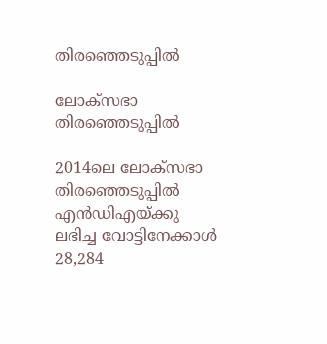തിരഞ്ഞെടുപ്പിൽ

ലോക്സഭാ തിരഞ്ഞെടുപ്പിൽ

2014ലെ ലോക്സഭാ തിരഞ്ഞെടുപ്പിൽ എൻ‍ഡിഎയ്ക്കു ലഭിച്ച വോട്ടിനേക്കാൾ 28,284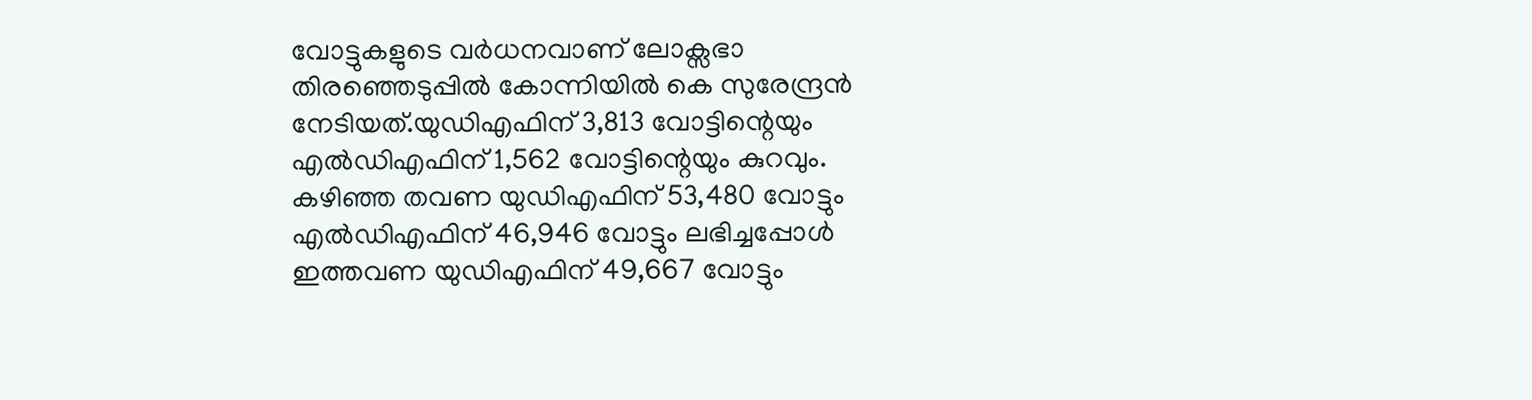വോട്ടുകളുടെ വർധനവാണ് ലോക്സഭാ തിരഞ്ഞെടുപ്പില്‍ കോന്നിയില്‍ കെ സുരേന്ദ്രന്‍ നേടിയത്.യുഡിഎഫിന് 3,813 വോട്ടിന്റെയും എൽഡിഎഫിന് 1,562 വോട്ടിന്റെയും കുറവും. കഴിഞ്ഞ തവണ യുഡിഎഫിന് 53,480 വോട്ടും എൽഡിഎഫിന് 46,946 വോട്ടും ലഭിച്ചപ്പോള്‍ ഇത്തവണ യുഡിഎഫിന് 49,667 വോട്ടും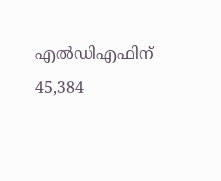എൽഡിഎഫിന് 45,384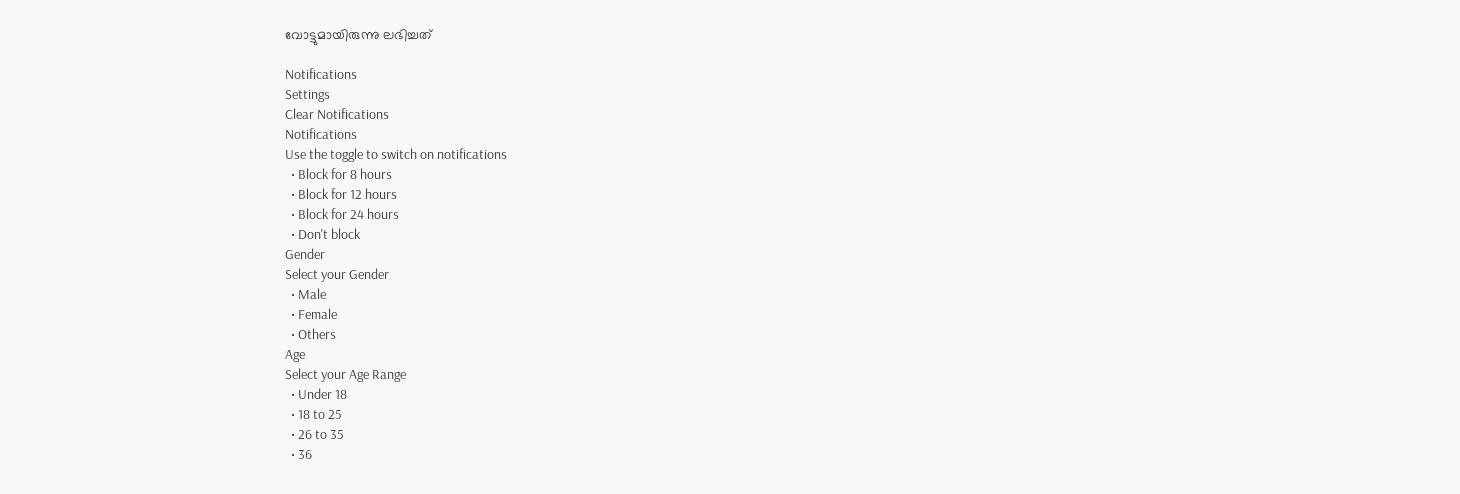വോട്ടുമായിരുന്നു ലഭിച്ചത്

Notifications
Settings
Clear Notifications
Notifications
Use the toggle to switch on notifications
  • Block for 8 hours
  • Block for 12 hours
  • Block for 24 hours
  • Don't block
Gender
Select your Gender
  • Male
  • Female
  • Others
Age
Select your Age Range
  • Under 18
  • 18 to 25
  • 26 to 35
  • 36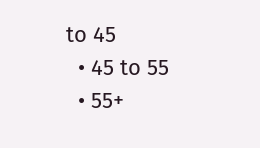to 45
  • 45 to 55
  • 55+